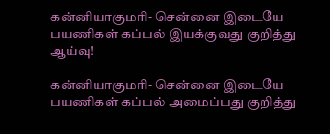கன்னியாகுமரி- சென்னை இடையே பயணிகள் கப்பல் இயக்குவது குறித்து ஆய்வு!

கன்னியாகுமரி- சென்னை இடையே பயணிகள் கப்பல் அமைப்பது குறித்து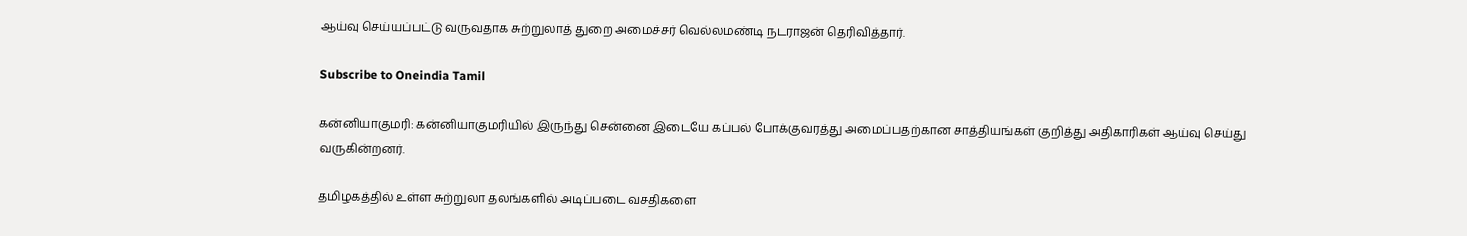ஆய்வு செய்யப்பட்டு வருவதாக சுற்றுலாத் துறை அமைச்சர் வெல்லமண்டி நடராஜன் தெரிவித்தார்.

Subscribe to Oneindia Tamil

கன்னியாகுமரி: கன்னியாகுமரியில் இருந்து சென்னை இடையே கப்பல் போக்குவரத்து அமைப்பதற்கான சாத்தியங்கள் குறித்து அதிகாரிகள் ஆய்வு செய்து வருகின்றனர்.

தமிழகத்தில் உள்ள சுற்றுலா தலங்களில் அடிப்படை வசதிகளை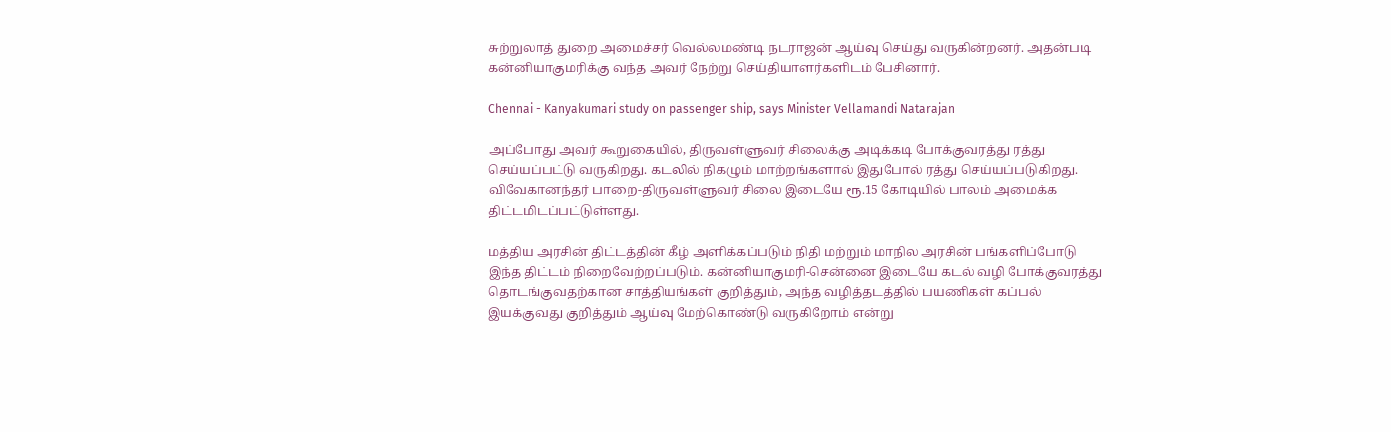சுற்றுலாத் துறை அமைச்சர் வெல்லமண்டி நடராஜன் ஆய்வு செய்து வருகின்றனர். அதன்படி கன்னியாகுமரிக்கு வந்த அவர் நேற்று செய்தியாளர்களிடம் பேசினார்.

Chennai - Kanyakumari study on passenger ship, says Minister Vellamandi Natarajan

அப்போது அவர் கூறுகையில், திருவள்ளுவர் சிலைக்கு அடிக்கடி போக்குவரத்து ரத்து செய்யப்பட்டு வருகிறது. கடலில் நிகழும் மாற்றங்களால் இதுபோல் ரத்து செய்யப்படுகிறது. விவேகானந்தர் பாறை-திருவள்ளுவர் சிலை இடையே ரூ.15 கோடியில் பாலம் அமைக்க திட்டமிடப்பட்டுள்ளது.

மத்திய அரசின் திட்டத்தின் கீழ் அளிக்கப்படும் நிதி மற்றும் மாநில அரசின் பங்களிப்போடு இந்த திட்டம் நிறைவேற்றப்படும். கன்னியாகுமரி-சென்னை இடையே கடல் வழி போக்குவரத்து தொடங்குவதற்கான சாத்தியங்கள் குறித்தும், அந்த வழித்தடத்தில் பயணிகள் கப்பல் இயக்குவது குறித்தும் ஆய்வு மேற்கொண்டு வருகிறோம் என்று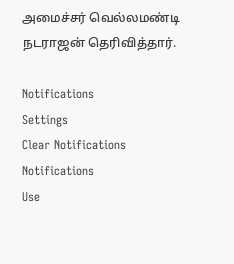அமைச்சர் வெல்லமண்டி நடராஜன் தெரிவித்தார்.

Notifications
Settings
Clear Notifications
Notifications
Use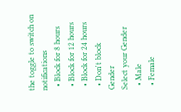the toggle to switch on notifications
  • Block for 8 hours
  • Block for 12 hours
  • Block for 24 hours
  • Don't block
Gender
Select your Gender
  • Male
  • Female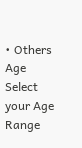• Others
Age
Select your Age Range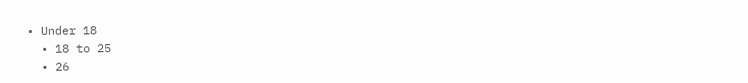• Under 18
  • 18 to 25
  • 26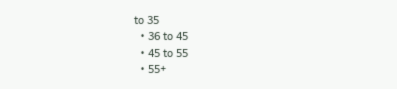to 35
  • 36 to 45
  • 45 to 55
  • 55+